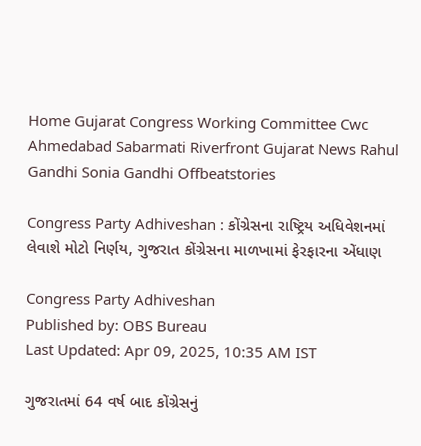Home Gujarat Congress Working Committee Cwc Ahmedabad Sabarmati Riverfront Gujarat News Rahul Gandhi Sonia Gandhi Offbeatstories

Congress Party Adhiveshan : કોંગ્રેસના રાષ્ટ્રિય અધિવેશનમાં લેવાશે મોટો નિર્ણય, ગુજરાત કોંગ્રેસના માળખામાં ફેરફારના એંધાણ

Congress Party Adhiveshan
Published by: OBS Bureau
Last Updated: Apr 09, 2025, 10:35 AM IST

ગુજરાતમાં 64 વર્ષ બાદ કોંગ્રેસનું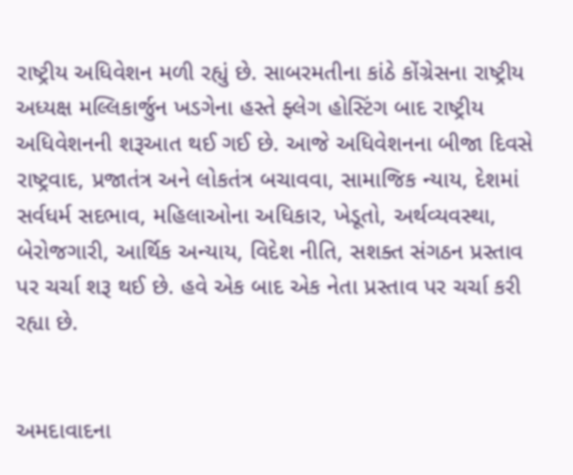રાષ્ટ્રીય અધિવેશન મળી રહ્યું છે. સાબરમતીના કાંઠે કોંગ્રેસના રાષ્ટ્રીય અધ્યક્ષ મલ્લિકાર્જુન ખડગેના હસ્તે ફ્લેગ હોસ્ટિંગ બાદ રાષ્ટ્રીય અધિવેશનની શરૂઆત થઈ ગઈ છે. આજે અધિવેશનના બીજા દિવસે રાષ્ટ્રવાદ, પ્રજાતંત્ર અને લોકતંત્ર બચાવવા, સામાજિક ન્યાય, દેશમાં સર્વધર્મ સદભાવ, મહિલાઓના અધિકાર, ખેડૂતો, અર્થવ્યવસ્થા, બેરોજગારી, આર્થિક અન્યાય, વિદેશ નીતિ, સશક્ત સંગઠન પ્રસ્તાવ પર ચર્ચા શરૂ થઈ છે. હવે એક બાદ એક નેતા પ્રસ્તાવ પર ચર્ચા કરી રહ્યા છે.


અમદાવાદના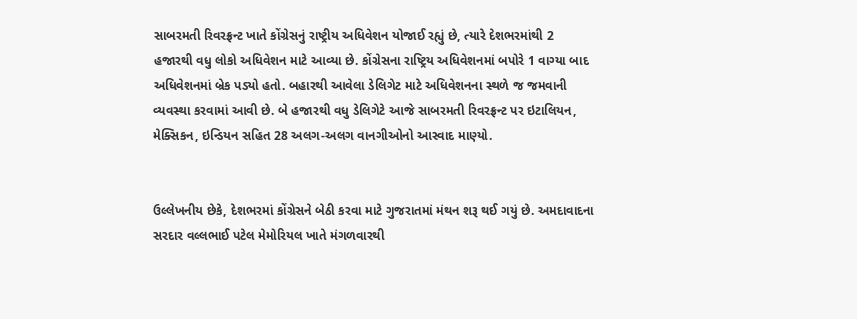સાબરમતી રિવરફ્રન્ટ ખાતે કોંગ્રેસનું રાષ્ટ્રીય અધિવેશન યોજાઈ રહ્યું છે, ત્યારે દેશભરમાંથી 2 હજારથી વધુ લોકો અધિવેશન માટે આવ્યા છે. કોંગ્રેસના રાષ્ટ્રિય અધિવેશનમાં બપોરે 1 વાગ્યા બાદ અધિવેશનમાં બ્રેક પડ્યો હતો. બહારથી આવેલા ડેલિગેટ માટે અધિવેશનના સ્થળે જ જમવાની વ્યવસ્થા કરવામાં આવી છે. બે હજારથી વધુ ડેલિગેટે આજે સાબરમતી રિવરફ્રન્ટ પર ઇટાલિયન, મેક્સિકન, ઇન્ડિયન સહિત 28 અલગ-અલગ વાનગીઓનો આસ્વાદ માણ્યો.


ઉલ્લેખનીય છેકે, દેશભરમાં કોંગ્રેસને બેઠી કરવા માટે ગુજરાતમાં મંથન શરૂ થઈ ગયું છે. અમદાવાદના સરદાર વલ્લભાઈ પટેલ મેમોરિયલ ખાતે મંગળવારથી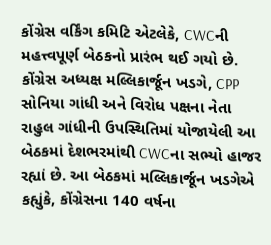કોંગ્રેસ વર્કિંગ કમિટિ એટલેકે, CWCની મહત્ત્વપૂર્ણ બેઠકનો પ્રારંભ થઈ ગયો છે. કોંગ્રેસ અધ્યક્ષ મલ્લિકાર્જૂન ખડગે, CPP સોનિયા ગાંધી અને વિરોધ પક્ષના નેતા રાહુલ ગાંધીની ઉપસ્થિતિમાં યોજાયેલી આ બેઠકમાં દેશભરમાંથી CWCના સભ્યો હાજર રહ્યાં છે. આ બેઠકમાં મલ્લિકાર્જૂન ખડગેએ કહ્યુંકે, કોંગ્રેસના 140 વર્ષના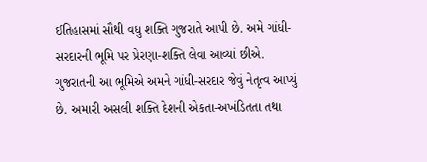ઈતિહાસમાં સૌથી વધુ શક્તિ ગુજરાતે આપી છે. અમે ગાંધી-સરદારની ભૂમિ પર પ્રેરણા-શક્તિ લેવા આવ્યાં છીએ. ગુજરાતની આ ભૂમિએ અમને ગાંધી-સરદાર જેવું નેતૃત્વ આપ્યું છે. અમારી અસલી શક્તિ દેશની એકતા-અખંડિતતા તથા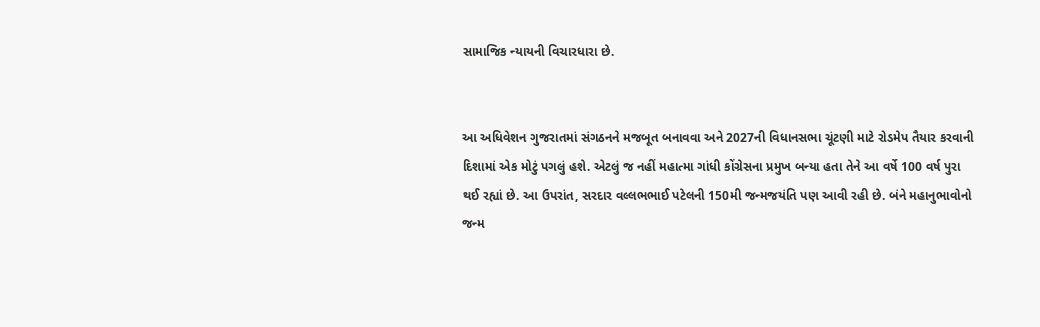સામાજિક ન્યાયની વિચારધારા છે.


આ અધિવેશન ગુજરાતમાં સંગઠનને મજબૂત બનાવવા અને 2027ની વિધાનસભા ચૂંટણી માટે રોડમેપ તૈયાર કરવાની દિશામાં એક મોટું પગલું હશે. એટલું જ નહીં મહાત્મા ગાંધી કોંગ્રેસના પ્રમુખ બન્યા હતા તેને આ વર્ષે 100 વર્ષ પુરા થઈ રહ્યાં છે. આ ઉપરાંત, સરદાર વલ્લભભાઈ પટેલની 150મી જન્મજયંતિ પણ આવી રહી છે. બંને મહાનુભાવોનો જન્મ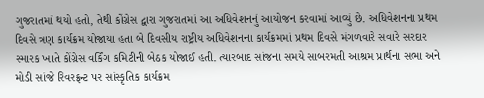ગુજરાતમાં થયો હતો, તેથી કોંગ્રેસ દ્વારા ગુજરાતમાં આ અધિવેશનનું આયોજન કરવામાં આવ્યું છે. અધિવેશનના પ્રથમ દિવસે ત્રણ કાર્યક્રમ યોજાયા હતા બે દિવસીય રાષ્ટ્રીય અધિવેશનના કાર્યક્રમમાં પ્રથમ દિવસે મંગળવારે સવારે સરદાર સ્મારક ખાતે કોંગ્રેસ વર્કિંગ કમિટીની બેઠક યોજાઈ હતી. ત્યારબાદ સાંજના સમયે સાબરમતી આશ્રમ પ્રાર્થના સભા અને મોડી સાંજે રિવરફ્રન્ટ પર સાંસ્કૃતિક કાર્યક્રમ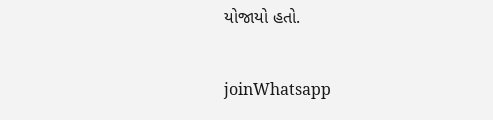યોજાયો હતો.

joinWhatsapp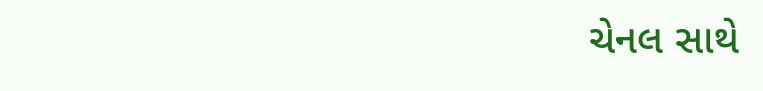ચેનલ સાથે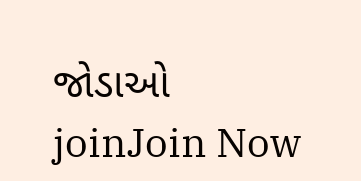જોડાઓ
joinJoin Now